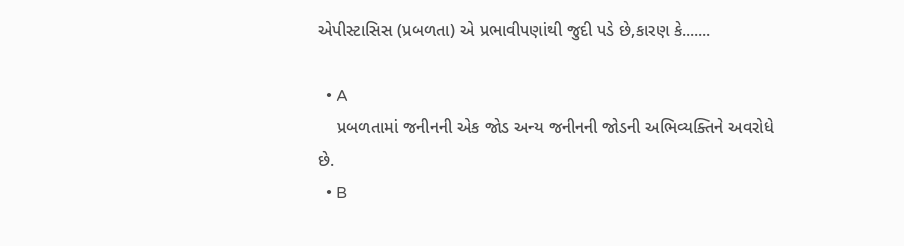એપીસ્ટાસિસ (પ્રબળતા) એ પ્રભાવીપણાંથી જુદી પડે છે,કારણ કે.......

  • A
    પ્રબળતામાં જનીનની એક જોડ અન્ય જનીનની જોડની અભિવ્યક્તિને અવરોધે છે.
  • B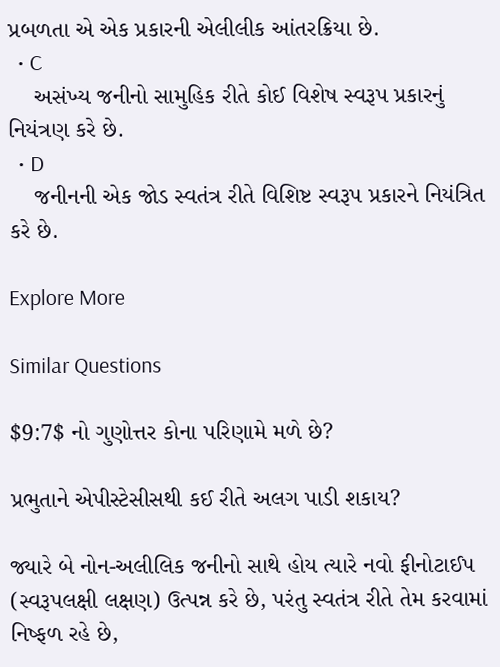પ્રબળતા એ એક પ્રકારની એલીલીક આંતરક્રિયા છે.
  • C
    અસંખ્ય જનીનો સામુહિક રીતે કોઈ વિશેષ સ્વરૂપ પ્રકારનું નિયંત્રણ કરે છે.
  • D
    જનીનની એક જોડ સ્વતંત્ર રીતે વિશિષ્ટ સ્વરૂપ પ્રકારને નિયંત્રિત કરે છે.

Explore More

Similar Questions

$9:7$ નો ગુણોત્તર કોના પરિણામે મળે છે?

પ્રભુતાને એપીસ્ટેસીસથી કઈ રીતે અલગ પાડી શકાય?

જ્યારે બે નોન-અલીલિક જનીનો સાથે હોય ત્યારે નવો ફીનોટાઈપ (સ્વરૂપલક્ષી લક્ષણ) ઉત્પન્ન કરે છે, પરંતુ સ્વતંત્ર રીતે તેમ કરવામાં નિષ્ફળ રહે છે,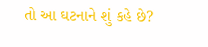તો આ ઘટનાને શું કહે છે?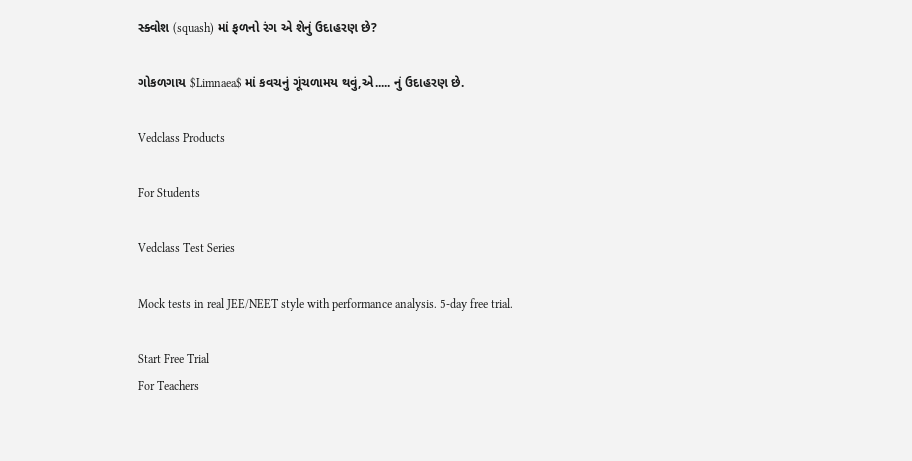સ્ક્વોશ (squash) માં ફળનો રંગ એ શેનું ઉદાહરણ છે?

ગોકળગાય $Limnaea$ માં કવચનું ગૂંચળામય થવું,એ..... નું ઉદાહરણ છે.

Vedclass Products

For Students

Vedclass Test Series

Mock tests in real JEE/NEET style with performance analysis. 5-day free trial.

Start Free Trial
For Teachers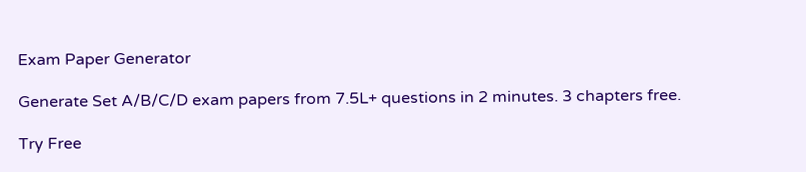Exam Paper Generator

Generate Set A/B/C/D exam papers from 7.5L+ questions in 2 minutes. 3 chapters free.

Try Free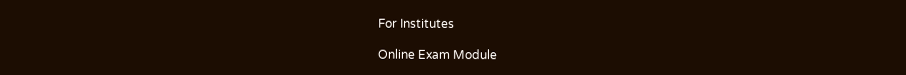For Institutes

Online Exam Module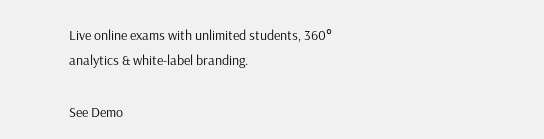Live online exams with unlimited students, 360° analytics & white-label branding.

See Demo